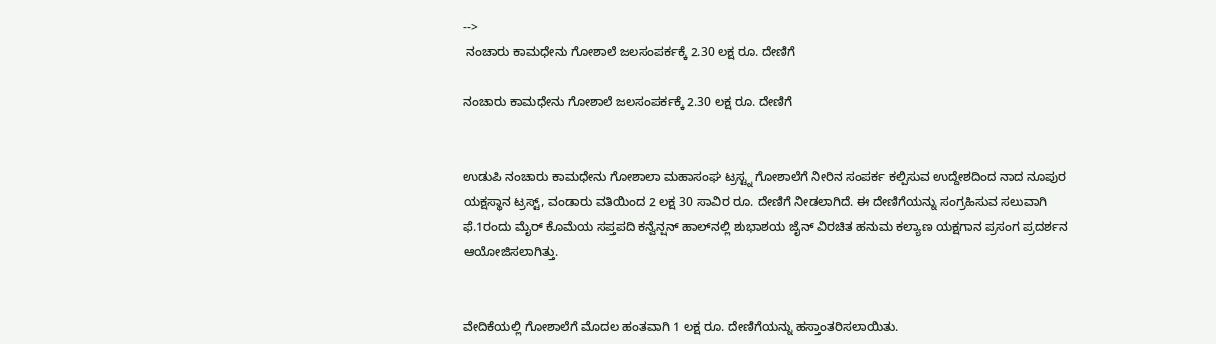-->
 ನಂಚಾರು ಕಾಮಧೇನು ಗೋಶಾಲೆ ಜಲಸಂಪರ್ಕಕ್ಕೆ 2.30 ಲಕ್ಷ ರೂ. ದೇಣಿಗೆ

ನಂಚಾರು ಕಾಮಧೇನು ಗೋಶಾಲೆ ಜಲಸಂಪರ್ಕಕ್ಕೆ 2.30 ಲಕ್ಷ ರೂ. ದೇಣಿಗೆ


ಉಡುಪಿ ನಂಚಾರು ಕಾಮಧೇನು ಗೋಶಾಲಾ ಮಹಾಸಂಘ ಟ್ರಸ್ಟ್ನ ಗೋಶಾಲೆಗೆ ನೀರಿನ ಸಂಪರ್ಕ ಕಲ್ಪಿಸುವ ಉದ್ದೇಶದಿಂದ ನಾದ ನೂಪುರ ಯಕ್ಷಸ್ಥಾನ ಟ್ರಸ್ಟ್, ವಂಡಾರು ವತಿಯಿಂದ 2 ಲಕ್ಷ 30 ಸಾವಿರ ರೂ. ದೇಣಿಗೆ ನೀಡಲಾಗಿದೆ. ಈ ದೇಣಿಗೆಯನ್ನು ಸಂಗ್ರಹಿಸುವ ಸಲುವಾಗಿ ಫೆ.1ರಂದು ಮೈರ್ ಕೊಮೆಯ ಸಪ್ತಪದಿ ಕನ್ವೆನ್ಷನ್ ಹಾಲ್‌ನಲ್ಲಿ ಶುಭಾಶಯ ಜೈನ್ ವಿರಚಿತ ಹನುಮ ಕಲ್ಯಾಣ ಯಕ್ಷಗಾನ ಪ್ರಸಂಗ ಪ್ರದರ್ಶನ ಆಯೋಜಿಸಲಾಗಿತ್ತು.


ವೇದಿಕೆಯಲ್ಲಿ ಗೋಶಾಲೆಗೆ ಮೊದಲ ಹಂತವಾಗಿ 1 ಲಕ್ಷ ರೂ. ದೇಣಿಗೆಯನ್ನು ಹಸ್ತಾಂತರಿಸಲಾಯಿತು.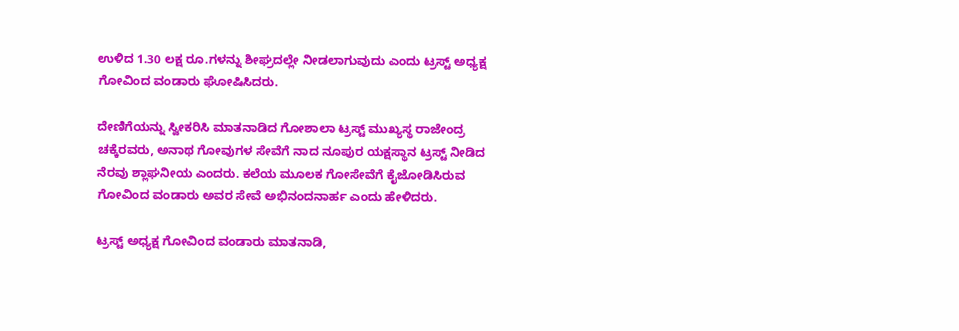ಉಳಿದ 1.30 ಲಕ್ಷ ರೂ.ಗಳನ್ನು ಶೀಘ್ರದಲ್ಲೇ ನೀಡಲಾಗುವುದು ಎಂದು ಟ್ರಸ್ಟ್ ಅಧ್ಯಕ್ಷ ಗೋವಿಂದ ವಂಡಾರು ಘೋಷಿಸಿದರು.

ದೇಣಿಗೆಯನ್ನು ಸ್ವೀಕರಿಸಿ ಮಾತನಾಡಿದ ಗೋಶಾಲಾ ಟ್ರಸ್ಟ್ ಮುಖ್ಯಸ್ಥ ರಾಜೇಂದ್ರ ಚಕ್ಕೆರವರು, ಅನಾಥ ಗೋವುಗಳ ಸೇವೆಗೆ ನಾದ ನೂಪುರ ಯಕ್ಷಸ್ಥಾನ ಟ್ರಸ್ಟ್ ನೀಡಿದ ನೆರವು ಶ್ಲಾಘನೀಯ ಎಂದರು. ಕಲೆಯ ಮೂಲಕ ಗೋಸೇವೆಗೆ ಕೈಜೋಡಿಸಿರುವ ಗೋವಿಂದ ವಂಡಾರು ಅವರ ಸೇವೆ ಅಭಿನಂದನಾರ್ಹ ಎಂದು ಹೇಳಿದರು.

ಟ್ರಸ್ಟ್ ಅಧ್ಯಕ್ಷ ಗೋವಿಂದ ವಂಡಾರು ಮಾತನಾಡಿ,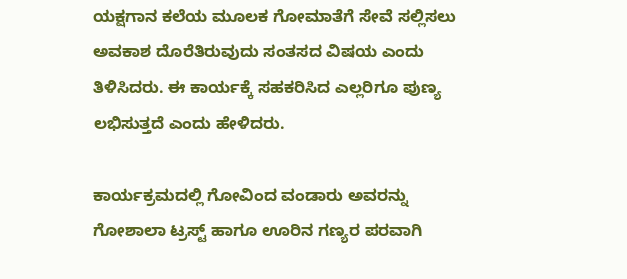ಯಕ್ಷಗಾನ ಕಲೆಯ ಮೂಲಕ ಗೋಮಾತೆಗೆ ಸೇವೆ ಸಲ್ಲಿಸಲು ಅವಕಾಶ ದೊರೆತಿರುವುದು ಸಂತಸದ ವಿಷಯ ಎಂದು ತಿಳಿಸಿದರು. ಈ ಕಾರ್ಯಕ್ಕೆ ಸಹಕರಿಸಿದ ಎಲ್ಲರಿಗೂ ಪುಣ್ಯ ಲಭಿಸುತ್ತದೆ ಎಂದು ಹೇಳಿದರು.

ಕಾರ್ಯಕ್ರಮದಲ್ಲಿ ಗೋವಿಂದ ವಂಡಾರು ಅವರನ್ನು ಗೋಶಾಲಾ ಟ್ರಸ್ಟ್ ಹಾಗೂ ಊರಿನ ಗಣ್ಯರ ಪರವಾಗಿ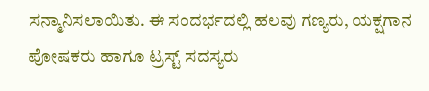ಸನ್ಮಾನಿಸಲಾಯಿತು. ಈ ಸಂದರ್ಭದಲ್ಲಿ ಹಲವು ಗಣ್ಯರು, ಯಕ್ಷಗಾನ ಪೋಷಕರು ಹಾಗೂ ಟ್ರಸ್ಟ್ ಸದಸ್ಯರು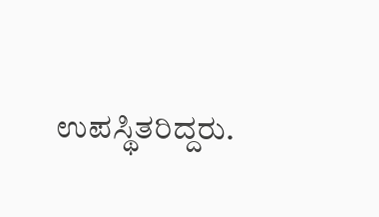ಉಪಸ್ಥಿತರಿದ್ದರು.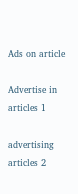Ads on article

Advertise in articles 1

advertising articles 2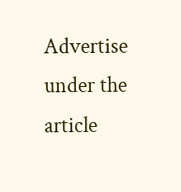Advertise under the article